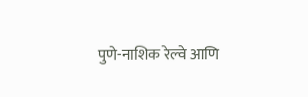पुणे-नाशिक रेल्वे आणि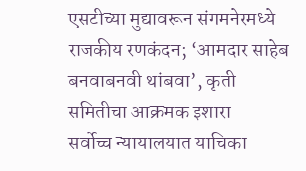एसटीच्या मुद्यावरून संगमनेरमध्ये राजकीय रणकंदन; ‘आमदार साहेब बनवाबनवी थांबवा’, कृती समितीचा आक्रमक इशारा
सर्वोच्च न्यायालयात याचिका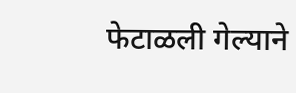फेटाळली गेल्याने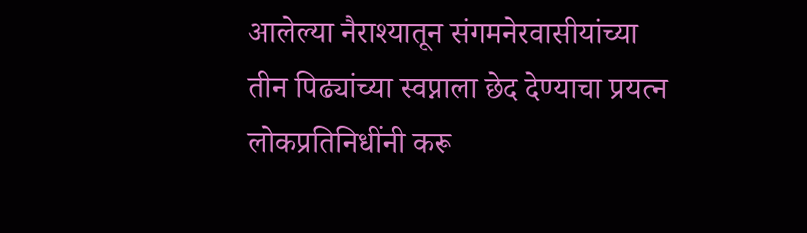आलेल्या नैराश्यातून संगमनेरवासीयांच्या तीन पिढ्यांच्या स्वप्नाला छेद देण्याचा प्रयत्न लोकप्रतिनिधींनी करू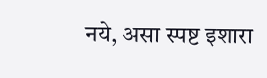नये, असा स्पष्ट इशारा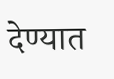देण्यात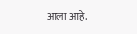आला आहे.